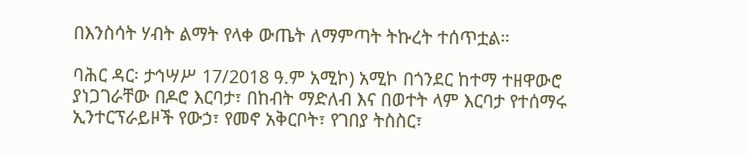በእንስሳት ሃብት ልማት የላቀ ውጤት ለማምጣት ትኩረት ተሰጥቷል።

ባሕር ዳር፡ ታኅሣሥ 17/2018 ዓ.ም አሚኮ) አሚኮ በጎንደር ከተማ ተዘዋውሮ ያነጋገራቸው በዶሮ እርባታ፣ በከብት ማድለብ እና በወተት ላም እርባታ የተሰማሩ ኢንተርፕራይዞች የውኃ፣ የመኖ አቅርቦት፣ የገበያ ትስስር፣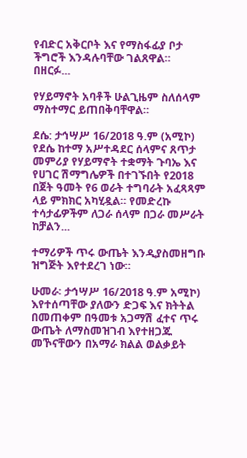የብድር አቅርቦት እና የማስፋፊያ ቦታ ችግሮች እንዳሉባቸው ገልጸዋል። በዘርፉ...

የሃይማኖት አባቶች ሁልጊዜም ስለሰላም ማስተማር ይጠበቅባቸዋል።

ደሴ: ታኅሣሥ 16/2018 ዓ.ም (አሚኮ) የደሴ ከተማ አሥተዳደር ሰላምና ጸጥታ መምሪያ የሃይማኖት ተቋማት ጉባኤ እና የሀገር ሽማግሌዎች በተገኙበት የ2018 በጀት ዓመት የ6 ወራት ተግባራት አፈጻጻም ላይ ምክክር አካሂዷል። የመድረኩ ተሳታፊዎችም ለጋራ ሰላም በጋራ መሥራት ከቻልን...

ተማሪዎች ጥሩ ውጤት እንዲያስመዘግቡ ዝግጅት እየተደረገ ነው።

ሁመራ፡ ታኅሣሥ 16/2018 ዓ.ም አሚኮ) እየተሰጣቸው ያለውን ድጋፍ እና ክትትል በመጠቀም በዓመቱ አጋማሽ ፈተና ጥሩ ውጤት ለማስመዝገብ እየተዘጋጁ መኾናቸውን በአማራ ክልል ወልቃይት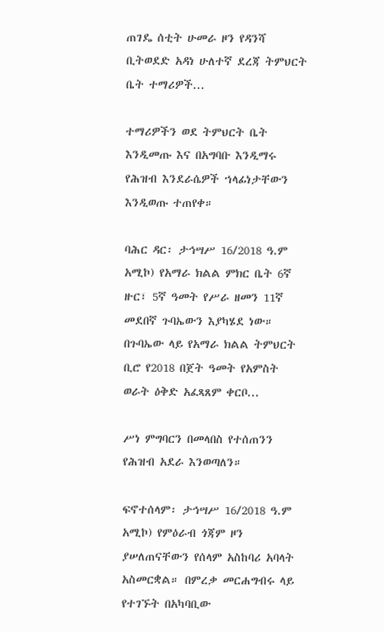ጠገዴ ሰቲት ሁመራ ዞን የዳንሻ ቢትወደድ አዳነ ሁለተኛ ደረጃ ትምህርት ቤት ተማሪዎች...

ተማሪዎችን ወደ ትምህርት ቤት እንዲመጡ እና በአግባቡ እንዲማሩ የሕዝብ እንደራሴዎች ኀላፊነታቸውን እንዲወጡ ተጠየቀ።

ባሕር ዳር፡ ታኅሣሥ 16/2018 ዓ.ም አሚኮ) የአማራ ክልል ምክር ቤት 6ኛ ዙር፣ 5ኛ ዓመት የሥራ ዘመን 11ኛ መደበኛ ጉባኤውን እያካሄደ ነው። በጉባኤው ላይ የአማራ ክልል ትምህርት ቢሮ የ2018 በጀት ዓመት የአምስት ወራት ዕቅድ አፈጻጸም ቀርቦ...

ሥነ ምግባርን በመላበስ የተሰጠንን የሕዝብ አደራ እንወጣለን።

ፍኖተሰላም፡ ታኅሣሥ 16/2018 ዓ.ም አሚኮ) የምዕራብ ጎጃም ዞን ያሠለጠናቸውን የሰላም አስከባሪ አባላት አስመርቋል። በምረቃ መርሐግብሩ ላይ የተገኙት በአካባቢው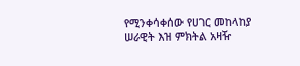የሚንቀሳቀሰው የሀገር መከላከያ ሠራዊት እዝ ምክትል አዛዥ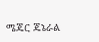ሜጄር ጄኔራል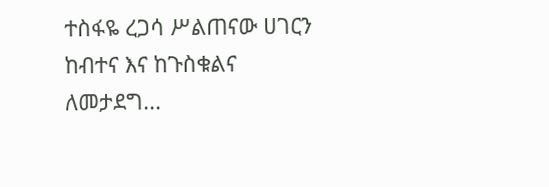ተስፋዬ ረጋሳ ሥልጠናው ሀገርን ከብተና እና ከጉስቁልና ለመታደግ...